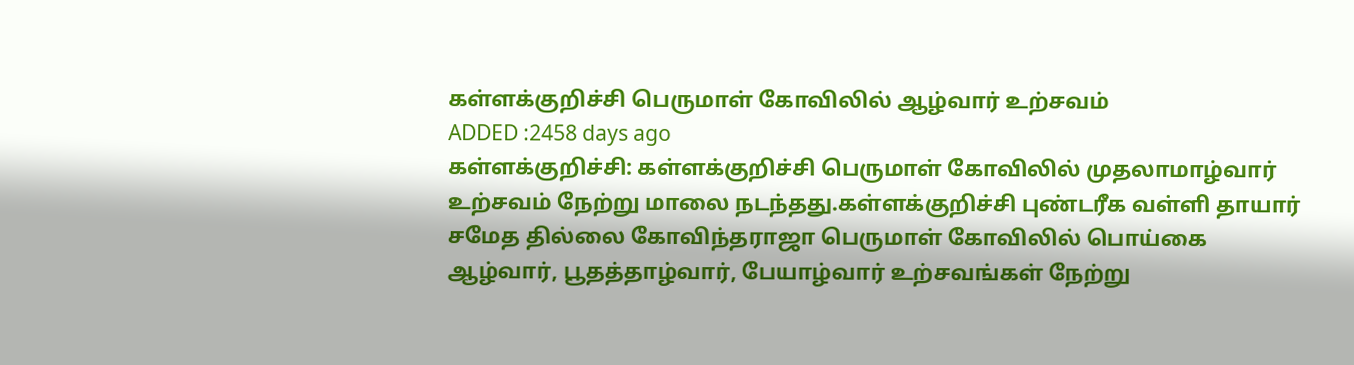கள்ளக்குறிச்சி பெருமாள் கோவிலில் ஆழ்வார் உற்சவம்
ADDED :2458 days ago
கள்ளக்குறிச்சி: கள்ளக்குறிச்சி பெருமாள் கோவிலில் முதலாமாழ்வார் உற்சவம் நேற்று மாலை நடந்தது.கள்ளக்குறிச்சி புண்டரீக வள்ளி தாயார் சமேத தில்லை கோவிந்தராஜா பெருமாள் கோவிலில் பொய்கை ஆழ்வார், பூதத்தாழ்வார், பேயாழ்வார் உற்சவங்கள் நேற்று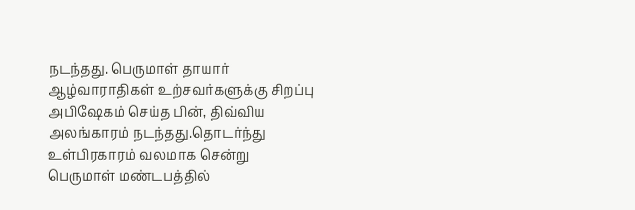நடந்தது. பெருமாள் தாயார் ஆழ்வாராதிகள் உற்சவர்களுக்கு சிறப்பு அபிஷேகம் செய்த பின், திவ்விய அலங்காரம் நடந்தது.தொடர்ந்து உள்பிரகாரம் வலமாக சென்று பெருமாள் மண்டபத்தில்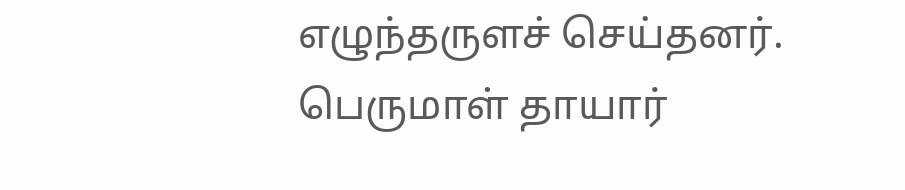எழுந்தருளச் செய்தனர். பெருமாள் தாயார்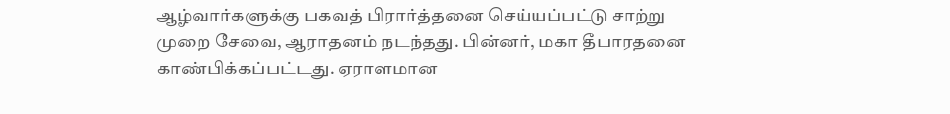ஆழ்வார்களுக்கு பகவத் பிரார்த்தனை செய்யப்பட்டு சாற்று முறை சேவை, ஆராதனம் நடந்தது. பின்னர், மகா தீபாரதனை காண்பிக்கப்பட்டது. ஏராளமான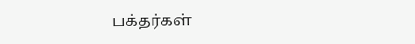பக்தர்கள்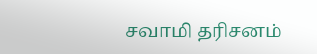சவாமி தரிசனம்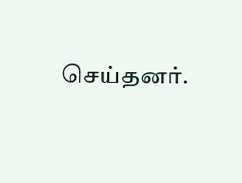செய்தனர்.